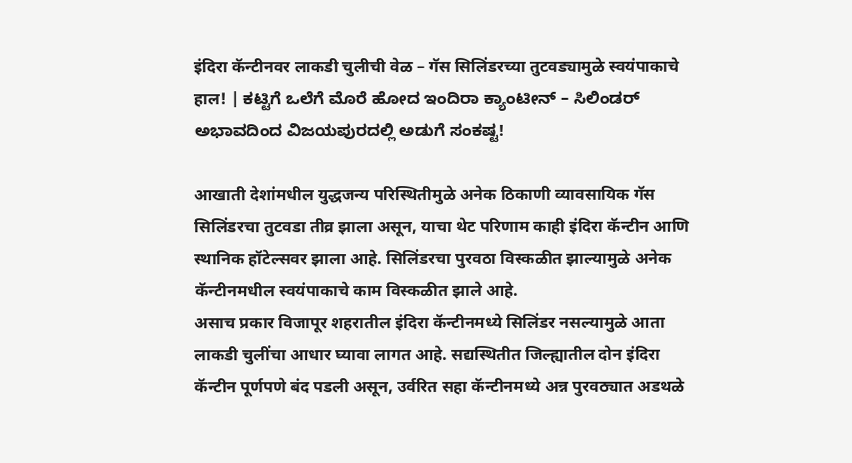इंदिरा कॅन्टीनवर लाकडी चुलीची वेळ – गॅस सिलिंडरच्या तुटवड्यामुळे स्वयंपाकाचे हाल! | ಕಟ್ಟಿಗೆ ಒಲೆಗೆ ಮೊರೆ ಹೋದ ಇಂದಿರಾ ಕ್ಯಾಂಟೀನ್ – ಸಿಲಿಂಡರ್ ಅಭಾವದಿಂದ ವಿಜಯಪುರದಲ್ಲಿ ಅಡುಗೆ ಸಂಕಷ್ಟ!

आखाती देशांमधील युद्धजन्य परिस्थितीमुळे अनेक ठिकाणी व्यावसायिक गॅस सिलिंडरचा तुटवडा तीव्र झाला असून, याचा थेट परिणाम काही इंदिरा कॅन्टीन आणि स्थानिक हॉटेल्सवर झाला आहे. सिलिंडरचा पुरवठा विस्कळीत झाल्यामुळे अनेक कॅन्टीनमधील स्वयंपाकाचे काम विस्कळीत झाले आहे.
असाच प्रकार विजापूर शहरातील इंदिरा कॅन्टीनमध्ये सिलिंडर नसल्यामुळे आता लाकडी चुलींचा आधार घ्यावा लागत आहे. सद्यस्थितीत जिल्ह्यातील दोन इंदिरा कॅन्टीन पूर्णपणे बंद पडली असून, उर्वरित सहा कॅन्टीनमध्ये अन्न पुरवठ्यात अडथळे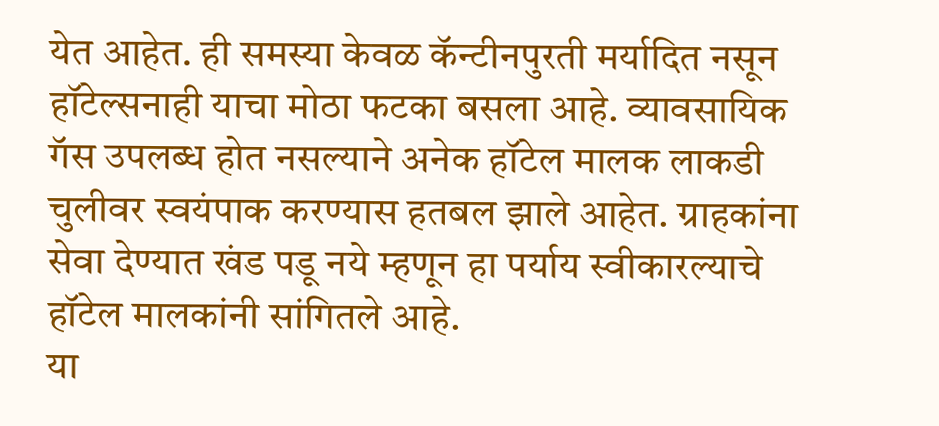येत आहेत. ही समस्या केवळ कॅन्टीनपुरती मर्यादित नसून हॉटेल्सनाही याचा मोठा फटका बसला आहे. व्यावसायिक गॅस उपलब्ध होत नसल्याने अनेक हॉटेल मालक लाकडी चुलीवर स्वयंपाक करण्यास हतबल झाले आहेत. ग्राहकांना सेवा देण्यात खंड पडू नये म्हणून हा पर्याय स्वीकारल्याचे हॉटेल मालकांनी सांगितले आहे.
या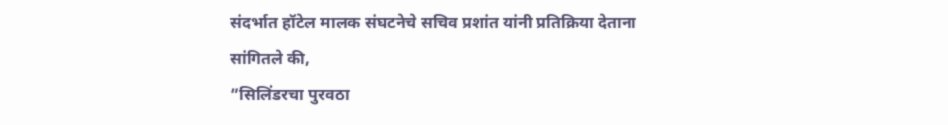संदर्भात हॉटेल मालक संघटनेचे सचिव प्रशांत यांनी प्रतिक्रिया देताना सांगितले की,
”सिलिंडरचा पुरवठा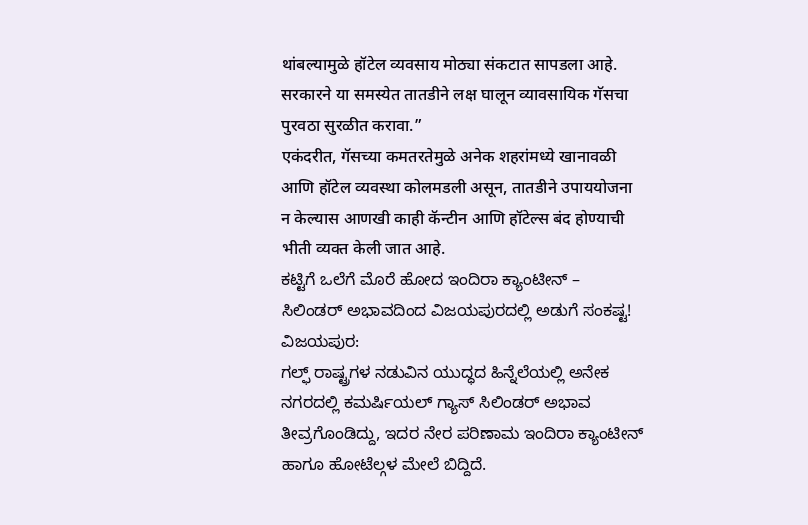थांबल्यामुळे हॉटेल व्यवसाय मोठ्या संकटात सापडला आहे. सरकारने या समस्येत तातडीने लक्ष घालून व्यावसायिक गॅसचा पुरवठा सुरळीत करावा.”
एकंदरीत, गॅसच्या कमतरतेमुळे अनेक शहरांमध्ये खानावळी आणि हॉटेल व्यवस्था कोलमडली असून, तातडीने उपाययोजना न केल्यास आणखी काही कॅन्टीन आणि हॉटेल्स बंद होण्याची भीती व्यक्त केली जात आहे.
ಕಟ್ಟಿಗೆ ಒಲೆಗೆ ಮೊರೆ ಹೋದ ಇಂದಿರಾ ಕ್ಯಾಂಟೀನ್ – ಸಿಲಿಂಡರ್ ಅಭಾವದಿಂದ ವಿಜಯಪುರದಲ್ಲಿ ಅಡುಗೆ ಸಂಕಷ್ಟ!
ವಿಜಯಪುರ:
ಗಲ್ಫ್ ರಾಷ್ಟ್ರಗಳ ನಡುವಿನ ಯುದ್ಧದ ಹಿನ್ನೆಲೆಯಲ್ಲಿ ಅನೇಕ ನಗರದಲ್ಲಿ ಕಮರ್ಷಿಯಲ್ ಗ್ಯಾಸ್ ಸಿಲಿಂಡರ್ ಅಭಾವ ತೀವ್ರಗೊಂಡಿದ್ದು, ಇದರ ನೇರ ಪರಿಣಾಮ ಇಂದಿರಾ ಕ್ಯಾಂಟೀನ್ ಹಾಗೂ ಹೋಟೆಲ್ಗಳ ಮೇಲೆ ಬಿದ್ದಿದೆ.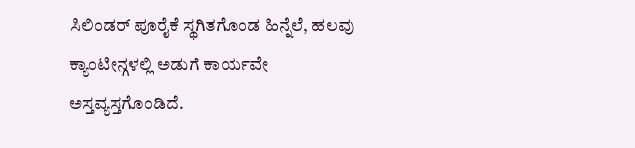ಸಿಲಿಂಡರ್ ಪೂರೈಕೆ ಸ್ಥಗಿತಗೊಂಡ ಹಿನ್ನೆಲೆ, ಹಲವು ಕ್ಯಾಂಟೀನ್ಗಳಲ್ಲಿ ಅಡುಗೆ ಕಾರ್ಯವೇ ಅಸ್ತವ್ಯಸ್ತಗೊಂಡಿದೆ.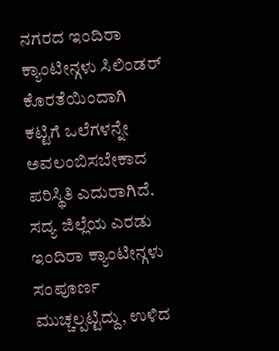ನಗರದ ಇಂದಿರಾ ಕ್ಯಾಂಟೀನ್ಗಳು ಸಿಲಿಂಡರ್ ಕೊರತೆಯಿಂದಾಗಿ ಕಟ್ಟಿಗೆ ಒಲೆಗಳನ್ನೇ ಅವಲಂಬಿಸಬೇಕಾದ ಪರಿಸ್ಥಿತಿ ಎದುರಾಗಿದೆ. ಸದ್ಯ ಜಿಲ್ಲೆಯ ಎರಡು ಇಂದಿರಾ ಕ್ಯಾಂಟೀನ್ಗಳು ಸಂಪೂರ್ಣ ಮುಚ್ಚಲ್ಪಟ್ಟಿದ್ದು, ಉಳಿದ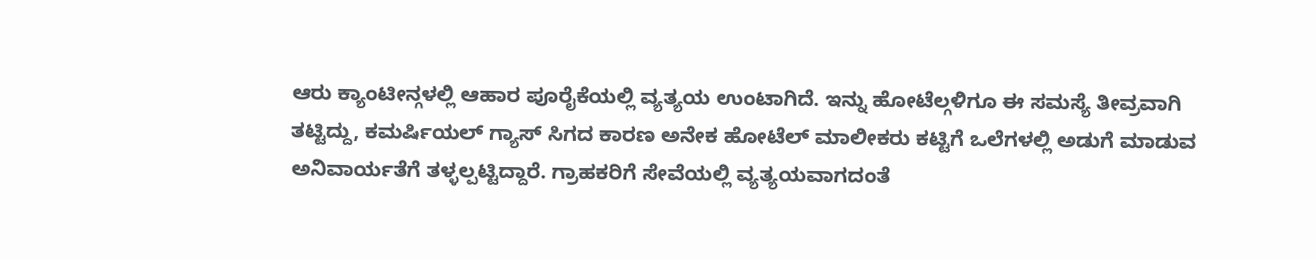ಆರು ಕ್ಯಾಂಟೀನ್ಗಳಲ್ಲಿ ಆಹಾರ ಪೂರೈಕೆಯಲ್ಲಿ ವ್ಯತ್ಯಯ ಉಂಟಾಗಿದೆ. ಇನ್ನು ಹೋಟೆಲ್ಗಳಿಗೂ ಈ ಸಮಸ್ಯೆ ತೀವ್ರವಾಗಿ ತಟ್ಟಿದ್ದು, ಕಮರ್ಷಿಯಲ್ ಗ್ಯಾಸ್ ಸಿಗದ ಕಾರಣ ಅನೇಕ ಹೋಟೆಲ್ ಮಾಲೀಕರು ಕಟ್ಟಿಗೆ ಒಲೆಗಳಲ್ಲಿ ಅಡುಗೆ ಮಾಡುವ ಅನಿವಾರ್ಯತೆಗೆ ತಳ್ಳಲ್ಪಟ್ಟಿದ್ದಾರೆ. ಗ್ರಾಹಕರಿಗೆ ಸೇವೆಯಲ್ಲಿ ವ್ಯತ್ಯಯವಾಗದಂತೆ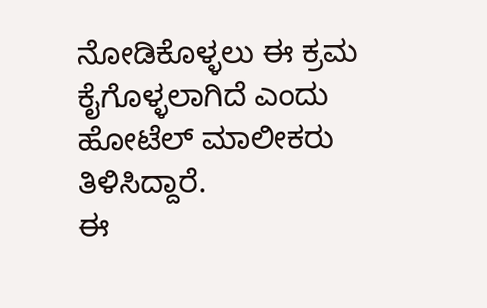ನೋಡಿಕೊಳ್ಳಲು ಈ ಕ್ರಮ ಕೈಗೊಳ್ಳಲಾಗಿದೆ ಎಂದು ಹೋಟೆಲ್ ಮಾಲೀಕರು ತಿಳಿಸಿದ್ದಾರೆ.
ಈ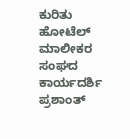ಕುರಿತು ಹೋಟೆಲ್ ಮಾಲೀಕರ ಸಂಘದ ಕಾರ್ಯದರ್ಶಿ ಪ್ರಶಾಂತ್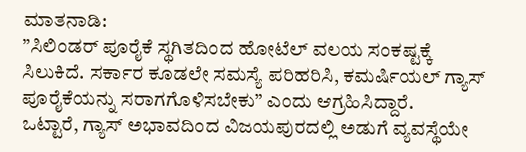ಮಾತನಾಡಿ:
”ಸಿಲಿಂಡರ್ ಪೂರೈಕೆ ಸ್ಥಗಿತದಿಂದ ಹೋಟೆಲ್ ವಲಯ ಸಂಕಷ್ಟಕ್ಕೆ ಸಿಲುಕಿದೆ. ಸರ್ಕಾರ ಕೂಡಲೇ ಸಮಸ್ಯೆ ಪರಿಹರಿಸಿ, ಕಮರ್ಷಿಯಲ್ ಗ್ಯಾಸ್ ಪೂರೈಕೆಯನ್ನು ಸರಾಗಗೊಳಿಸಬೇಕು” ಎಂದು ಆಗ್ರಹಿಸಿದ್ದಾರೆ.
ಒಟ್ಟಾರೆ, ಗ್ಯಾಸ್ ಅಭಾವದಿಂದ ವಿಜಯಪುರದಲ್ಲಿ ಅಡುಗೆ ವ್ಯವಸ್ಥೆಯೇ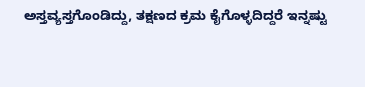ಅಸ್ತವ್ಯಸ್ತಗೊಂಡಿದ್ದು, ತಕ್ಷಣದ ಕ್ರಮ ಕೈಗೊಳ್ಳದಿದ್ದರೆ ಇನ್ನಷ್ಟು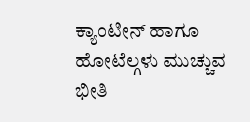ಕ್ಯಾಂಟೀನ್ ಹಾಗೂ ಹೋಟೆಲ್ಗಳು ಮುಚ್ಚುವ ಭೀತಿ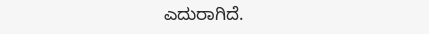ಎದುರಾಗಿದೆ.